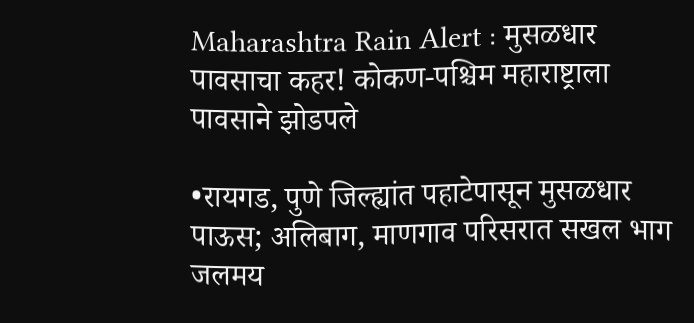Maharashtra Rain Alert : मुसळधार पावसाचा कहर! कोकण-पश्चिम महाराष्ट्राला पावसाने झोडपले

•रायगड, पुणे जिल्ह्यांत पहाटेपासून मुसळधार पाऊस; अलिबाग, माणगाव परिसरात सखल भाग जलमय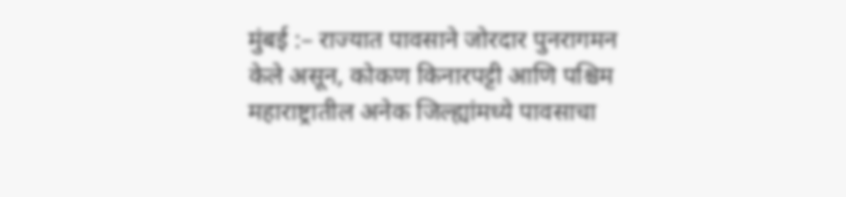मुंबई :– राज्यात पावसाने जोरदार पुनरागमन केले असून, कोकण किनारपट्टी आणि पश्चिम महाराष्ट्रातील अनेक जिल्ह्यांमध्ये पावसाचा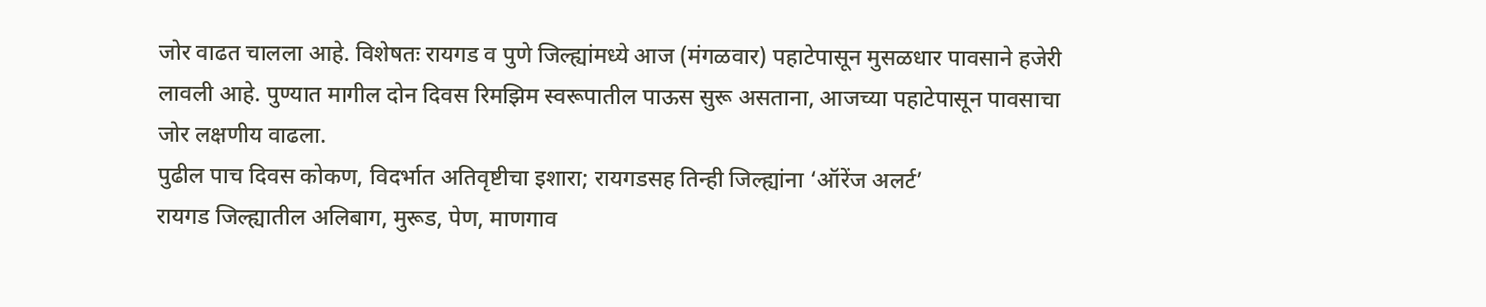जोर वाढत चालला आहे. विशेषतः रायगड व पुणे जिल्ह्यांमध्ये आज (मंगळवार) पहाटेपासून मुसळधार पावसाने हजेरी लावली आहे. पुण्यात मागील दोन दिवस रिमझिम स्वरूपातील पाऊस सुरू असताना, आजच्या पहाटेपासून पावसाचा जोर लक्षणीय वाढला.
पुढील पाच दिवस कोकण, विदर्भात अतिवृष्टीचा इशारा; रायगडसह तिन्ही जिल्ह्यांना ‘ऑरेंज अलर्ट’
रायगड जिल्ह्यातील अलिबाग, मुरूड, पेण, माणगाव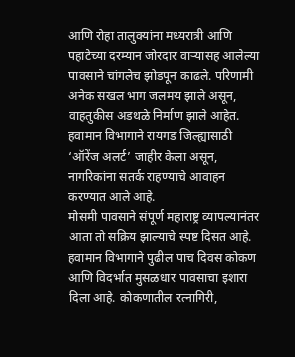आणि रोहा तालुक्यांना मध्यरात्री आणि पहाटेच्या दरम्यान जोरदार वाऱ्यासह आलेल्या पावसाने चांगलेच झोडपून काढले. परिणामी अनेक सखल भाग जलमय झाले असून, वाहतुकीस अडथळे निर्माण झाले आहेत. हवामान विभागाने रायगड जिल्ह्यासाठी ‘ऑरेंज अलर्ट’ जाहीर केला असून, नागरिकांना सतर्क राहण्याचे आवाहन करण्यात आले आहे.
मोसमी पावसाने संपूर्ण महाराष्ट्र व्यापल्यानंतर आता तो सक्रिय झाल्याचे स्पष्ट दिसत आहे. हवामान विभागाने पुढील पाच दिवस कोकण आणि विदर्भात मुसळधार पावसाचा इशारा दिला आहे. कोकणातील रत्नागिरी,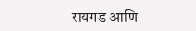रायगड आणि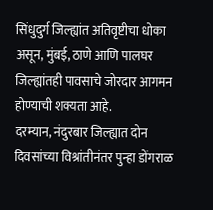सिंधुदुर्ग जिल्ह्यांत अतिवृष्टीचा धोका असून, मुंबई, ठाणे आणि पालघर जिल्ह्यांतही पावसाचे जोरदार आगमन होण्याची शक्यता आहे.
दरम्यान, नंदुरबार जिल्ह्यात दोन दिवसांच्या विश्रांतीनंतर पुन्हा डोंगराळ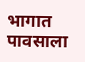भागात पावसाला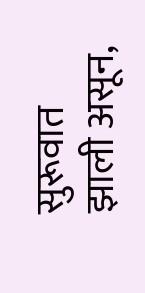सुरूवात झाली असून,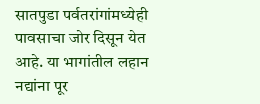सातपुडा पर्वतरांगांमध्येही पावसाचा जोर दिसून येत आहे. या भागांतील लहान नद्यांना पूर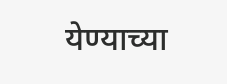येण्याच्या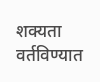शक्यता वर्तविण्यात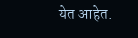येत आहेत.